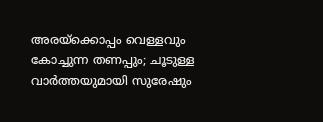അരയ്ക്കൊപ്പം വെള്ളവും കോച്ചുന്ന തണപ്പും; ചൂടുള്ള വാർത്തയുമായി സുരേഷും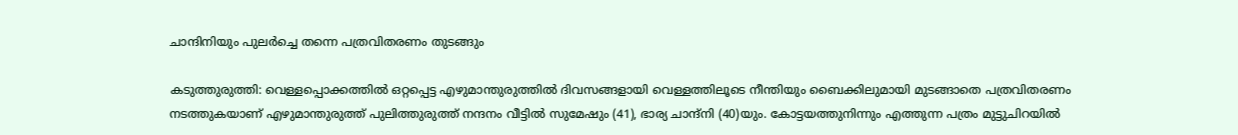ചാന്ദിനിയും പുലർച്ചെ തന്നെ പത്രവിതരണം തുടങ്ങും

കടുത്തുരുത്തി: വെള്ളപ്പൊക്കത്തില്‍ ഒറ്റപ്പെട്ട എഴുമാന്തുരുത്തില്‍ ദിവസങ്ങളായി വെള്ളത്തിലൂടെ നീന്തിയും ബൈക്കിലുമായി മുടങ്ങാതെ പത്രവിതരണം നടത്തുകയാണ് എഴുമാന്തുരുത്ത് പുലിത്തുരുത്ത് നന്ദനം വീട്ടില്‍ സുമേഷും (41), ഭാര്യ ചാന്ദ്‌നി (40)യും. കോട്ടയത്തുനിന്നും എത്തുന്ന പത്രം മുട്ടുചിറയില്‍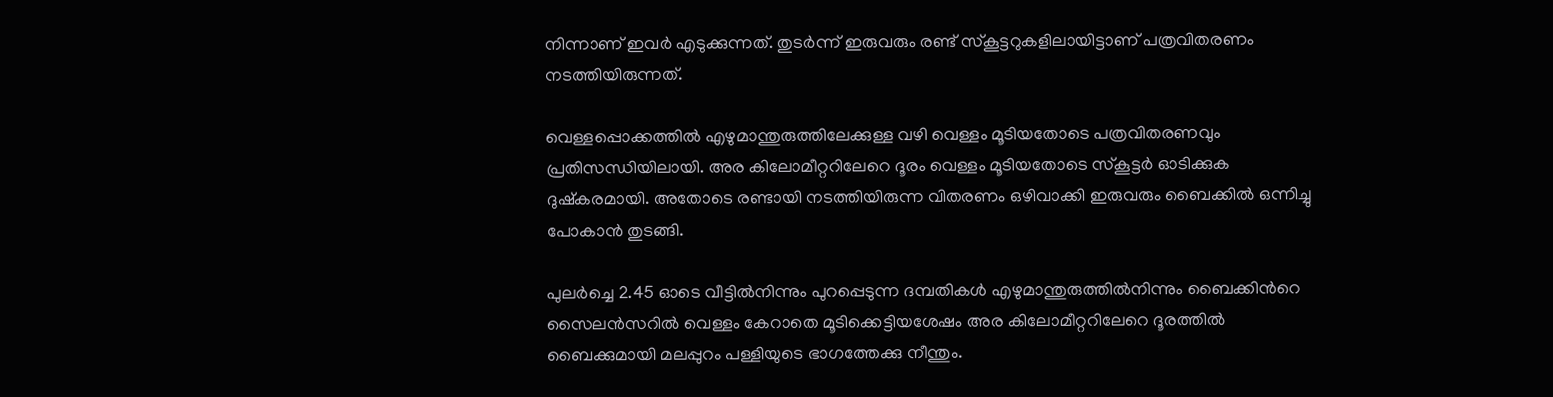നിന്നാണ് ഇവര്‍ എടുക്കുന്നത്. തുടര്‍ന്ന് ഇരുവരും രണ്ട് സ്‌കൂട്ടറുകളിലായിട്ടാണ് പത്രവിതരണം നടത്തിയിരുന്നത്.

വെള്ളപ്പൊക്കത്തില്‍ എഴുമാന്തുരുത്തിലേക്കുള്ള വഴി വെള്ളം മൂടിയതോടെ പത്രവിതരണവും പ്രതിസന്ധിയിലായി. അര കിലോമീറ്ററിലേറെ ദൂരം വെള്ളം മൂടിയതോടെ സ്‌കൂട്ടര്‍ ഓടിക്കുക ദുഷ്‌കരമായി. അതോടെ രണ്ടായി നടത്തിയിരുന്ന വിതരണം ഒഴിവാക്കി ഇരുവരും ബൈക്കില്‍ ഒന്നിച്ചു പോകാന്‍ തുടങ്ങി.

പുലർച്ചെ 2.45 ഓടെ വീട്ടില്‍നിന്നും പുറപ്പെടുന്ന ദമ്പതികള്‍ എഴുമാന്തുരുത്തില്‍നിന്നും ബൈക്കിന്‍റെ സൈലന്‍സറില്‍ വെള്ളം കേറാതെ മൂടിക്കെട്ടിയശേഷം അര കിലോമീറ്ററിലേറെ ദൂരത്തില്‍ ബൈക്കുമായി മലപ്പുറം പള്ളിയുടെ ഭാഗത്തേക്കു നീന്തും.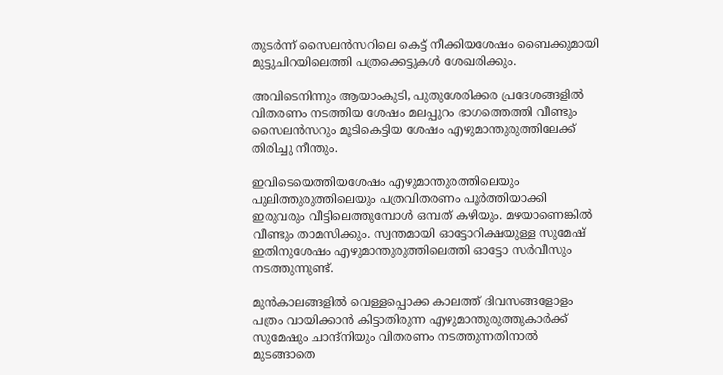തുടര്‍ന്ന് സൈലന്‍സറിലെ കെട്ട് നീക്കിയശേഷം ബൈക്കുമായി മുട്ടുചിറയിലെത്തി പത്രക്കെട്ടുകള്‍ ശേഖരിക്കും.

അവിടെനിന്നും ആയാംകുടി, പുതുശേരിക്കര പ്രദേശങ്ങളില്‍ വിതരണം നടത്തിയ ശേഷം മലപ്പുറം ഭാഗത്തെത്തി വീണ്ടും സൈലന്‍സറും മൂടികെട്ടിയ ശേഷം എഴുമാന്തുരുത്തിലേക്ക് തിരിച്ചു നീന്തും.

ഇവിടെയെത്തിയശേഷം എഴുമാന്തുരത്തിലെയും പുലിത്തുരുത്തിലെയും പത്രവിതരണം പൂര്‍ത്തിയാക്കി ഇരുവരും വീട്ടിലെത്തുമ്പോള്‍ ഒമ്പത് കഴിയും. മഴയാണെങ്കിൽ വീണ്ടും താമസിക്കും. സ്വന്തമായി ഓട്ടോറിക്ഷയുള്ള സുമേഷ് ഇതിനുശേഷം എഴുമാന്തുരുത്തിലെത്തി ഓട്ടോ സര്‍വീസും നടത്തുന്നുണ്ട്.

മുന്‍കാലങ്ങളില്‍ വെള്ളപ്പൊക്ക കാലത്ത് ദിവസങ്ങളോളം പത്രം വായിക്കാന്‍ കിട്ടാതിരുന്ന എഴുമാന്തുരുത്തുകാര്‍ക്ക് സുമേഷും ചാന്ദ്‌നിയും വിതരണം നടത്തുന്നതിനാൽ മുടങ്ങാതെ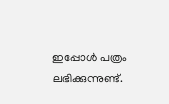ഇപ്പോള്‍ പത്രം ലഭിക്കുന്നുണ്ട്.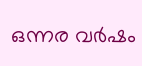ഒന്നര വര്‍ഷം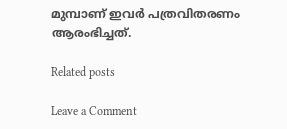മുമ്പാണ് ഇവര്‍ പത്രവിതരണം ആരംഭിച്ചത്.

Related posts

Leave a Comment